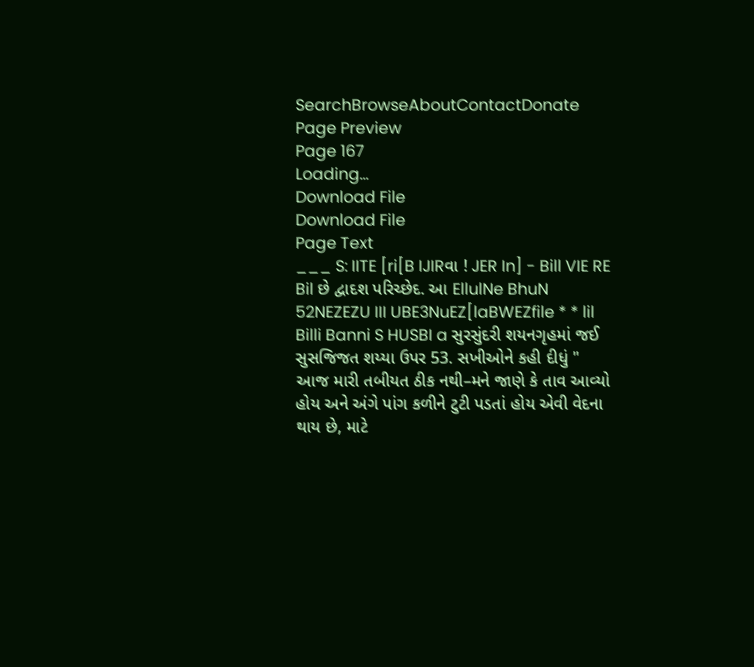SearchBrowseAboutContactDonate
Page Preview
Page 167
Loading...
Download File
Download File
Page Text
___ S: IITE [ri[B IJIRવા ! JER In] - Bill VIE RE Bil છે દ્વાદશ પરિચ્છેદ. આ EllulNe BhuN 52NEZEZU III UBE3NuEZ[laBWEZfile * * lil Billi Banni S HUSBI a સુરસુંદરી શયનગૃહમાં જઈ સુસજિજત શય્યા ઉપર 53. સખીઓને કહી દીધું " આજ મારી તબીયત ઠીક નથી–મને જાણે કે તાવ આવ્યો હોય અને અંગે પાંગ કળીને ટુટી પડતાં હોય એવી વેદના થાય છે, માટે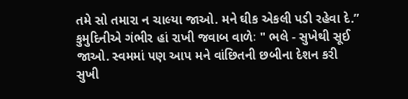તમે સો તમારા ન ચાલ્યા જાઓ. મને ઘીક એકલી પડી રહેવા દે.” કુમુદિનીએ ગંભીર હાં રાખી જવાબ વાળેઃ " ભલે - સુખેથી સૂઈ જાઓ. સ્વમમાં પણ આપ મને વાંછિતની છબીના દેશન કરી સુખી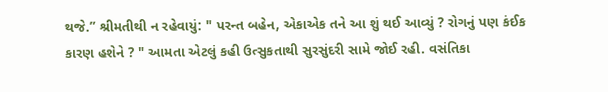થજે.” શ્રીમતીથી ન રહેવાયું: " પરન્ત બહેન, એકાએક તને આ શું થઈ આવ્યું ? રોગનું પણ કંઈક કારણ હશેને ? " આમતા એટલું કહી ઉત્સુકતાથી સુરસુંદરી સામે જોઈ રહી. વસંતિકા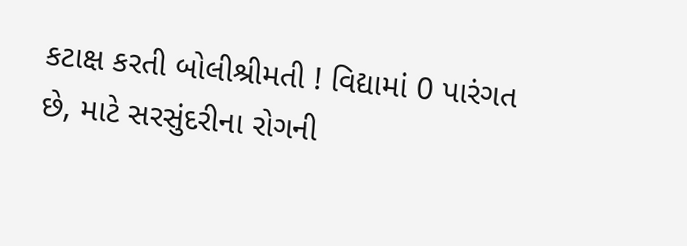કટાક્ષ કરતી બોલીશ્રીમતી ! વિદ્યામાં 0 પારંગત છે, માટે સરસુંદરીના રોગની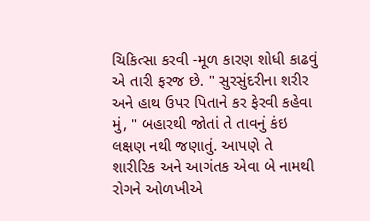ચિકિત્સા કરવી -મૂળ કારણ શોધી કાઢવું એ તારી ફરજ છે. " સુરસુંદરીના શરીર અને હાથ ઉપર પિતાને કર ફેરવી કહેવા મું, " બહારથી જોતાં તે તાવનું કંઇ લક્ષણ નથી જણાતું. આપણે તે શારીરિક અને આગંતક એવા બે નામથી રોગને ઓળખીએ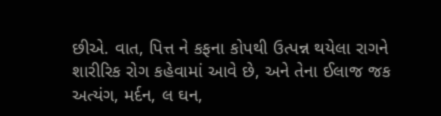છીએ. વાત, પિત્ત ને કફના કોપથી ઉત્પન્ન થયેલા રાગને શારીરિક રોગ કહેવામાં આવે છે, અને તેના ઈલાજ જક અત્યંગ, મર્દન, લ ઘન,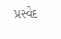પ્રસ્વેદ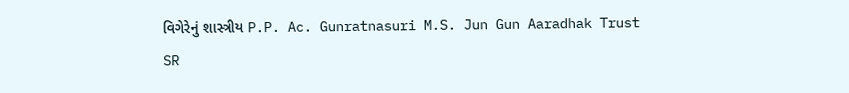વિગેરેનું શાસ્ત્રીય P.P. Ac. Gunratnasuri M.S. Jun Gun Aaradhak Trust
SR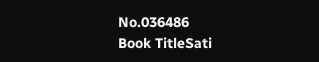No.036486
Book TitleSati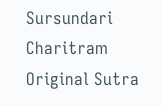Sursundari Charitram
Original Sutra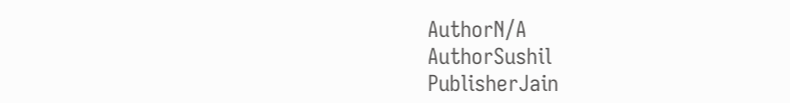AuthorN/A
AuthorSushil
PublisherJain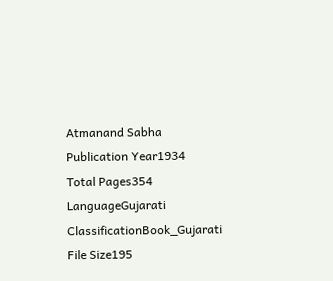Atmanand Sabha
Publication Year1934
Total Pages354
LanguageGujarati
ClassificationBook_Gujarati
File Size195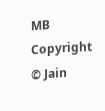MB
Copyright © Jain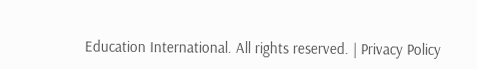Education International. All rights reserved. | Privacy Policy